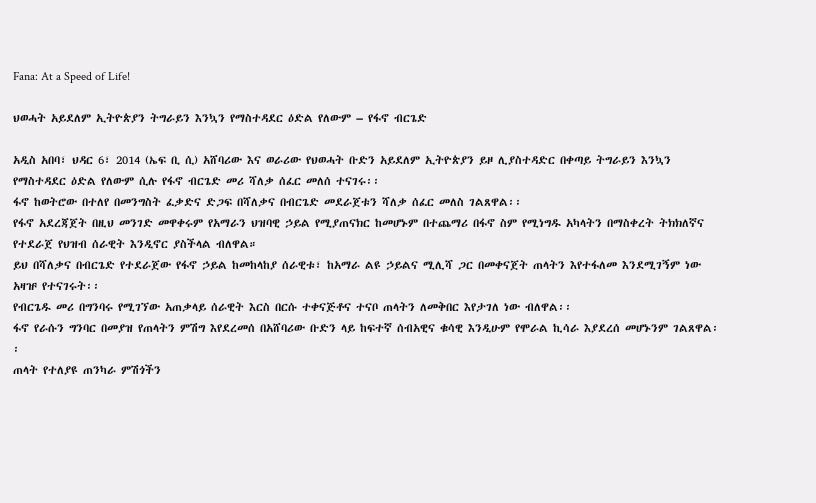Fana: At a Speed of Life!

ህወሓት አይደለም ኢትዮጵያን ትግራይን እንኳን የማስተዳደር ዕድል የለውም – የፋኖ ብርጌድ

አዲስ አበባ፣ ህዳር 6፣ 2014 (ኤፍ ቢ ሲ) አሸባሪው እና ወራሪው የህወሓት ቡድን አይደለም ኢትዮጵያን ይዞ ሊያስተዳድር በቀጣይ ትግራይን እንኳን የማስተዳደር ዕድል የለውም ሲሉ የፋኖ ብርጌድ መሪ ሻለቃ ሰፈር መለሰ ተናገሩ፡፡
ፋኖ ከወትሮው በተለየ በመንግስት ፈቃድና ድጋፍ በሻለቃና በብርጌድ መደራጀቱን ሻለቃ ሰፈር መለስ ገልጸዋል፡፡
የፋኖ አደረጃጀት በዚህ መንገድ መዋቀሩም የአማራን ህዝባዊ ኃይል የሚያጠናክር ከመሆኑም በተጨማሪ በፋኖ ስም የሚነግዱ አካላትን በማስቀረት ትክክለኛና የተደራጀ የህዝብ ሰራዊት እንዲኖር ያስችላል ብለዋል።
ይህ በሻለቃና በብርጌድ የተደራጀው የፋኖ ኃይል ከመከላከያ ሰራዊቱ፣ ከአማራ ልዩ ኃይልና ሚሊሻ ጋር በመቀናጀት ጠላትን እየተፋለመ እንደሚገኝም ነው አዛዡ የተናገሩት፡፡
የብርጌዱ መሪ በግንባሩ የሚገኘው አጠቃላይ ሰራዊት እርስ በርሱ ተቀናጅቶና ተናቦ ጠላትን ለመቅበር እየታገለ ነው ብለዋል፡፡
ፋኖ የራሱን ግንባር በመያዝ የጠላትን ምሽግ እየደረመሰ በአሸባሪው ቡድን ላይ ከፍተኛ ሰብአዊና ቁሳዊ እንዲሁም የሞራል ኪሳራ እያደረሰ መሆኑንም ገልጸዋል፡፡
ጠላት የተለያዩ ጠንካራ ምሽጎችን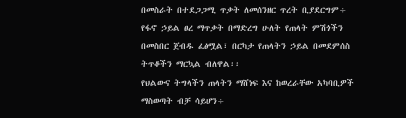በመስራት በተደጋጋሚ ጥቃት ለመሰንዘር ጥረት ቢያደርግም÷ የፋኖ ኃይል ፀረ ማጥቃት በማድረግ ሁለት የጠላት ምሽጎችን በመስበር ጀብዱ ፈፅሟል፣ በርካታ የጠላትን ኃይል በመደምሰስ ትጥቆችን ማርኳል ብለዋል፡፡
የህልውና ትግላችን ጠላትን ማሸነፍ እና ከወረራቸው አካባቢዎች ማስወጣት ብቻ ሳይሆን÷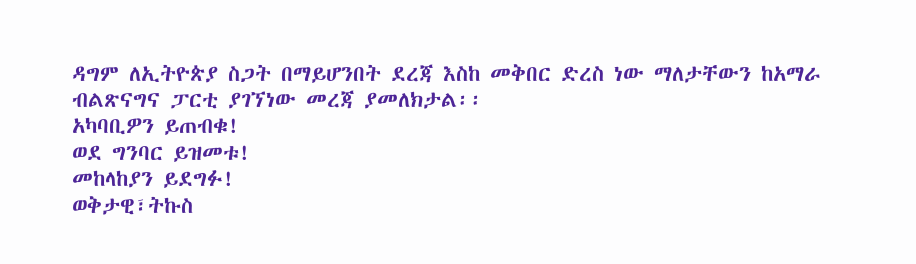ዳግም ለኢትዮጵያ ስጋት በማይሆንበት ደረጃ እስከ መቅበር ድረስ ነው ማለታቸውን ከአማራ ብልጽናግና ፓርቲ ያገኘነው መረጃ ያመለክታል፡፡
አካባቢዎን ይጠብቁ!
ወደ ግንባር ይዝመቱ!
መከላከያን ይደግፉ!
ወቅታዊ፣ትኩስ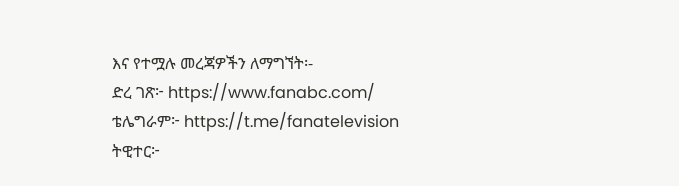እና የተሟሉ መረጃዎችን ለማግኘት፡-
ድረ ገጽ፦ https://www.fanabc.com/
ቴሌግራም፦ https://t.me/fanatelevision
ትዊተር፦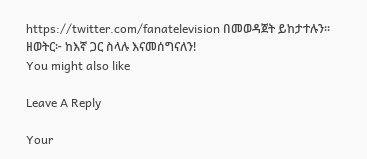https://twitter.com/fanatelevision በመወዳጀት ይከታተሉን፡፡
ዘወትር፦ ከእኛ ጋር ስላሉ እናመሰግናለን!
You might also like

Leave A Reply

Your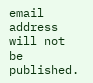email address will not be published.